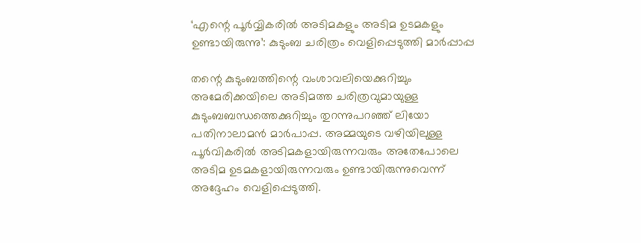‘എന്റെ പൂർവ്വികരിൽ അടിമകളും അടിമ ഉടമകളും ഉണ്ടായിരുന്നു’: കുടുംബ ചരിത്രം വെളിപ്പെടുത്തി മാർപ്പാപ്പ

തന്റെ കുടുംബത്തിന്റെ വംശാവലിയെക്കുറിച്ചും അമേരിക്കയിലെ അടിമത്ത ചരിത്രവുമായുള്ള കുടുംബബന്ധത്തെക്കുറിച്ചും തുറന്നുപറഞ്ഞ് ലിയോ പതിനാലാമൻ മാർപാപ്പ. അമ്മയുടെ വഴിയിലുള്ള പൂർവികരിൽ അടിമകളായിരുന്നവരും അതേപോലെ അടിമ ഉടമകളായിരുന്നവരും ഉണ്ടായിരുന്നുവെന്ന് അദ്ദേഹം വെളിപ്പെടുത്തി.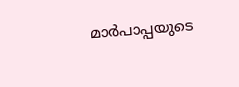മാർപാപ്പയുടെ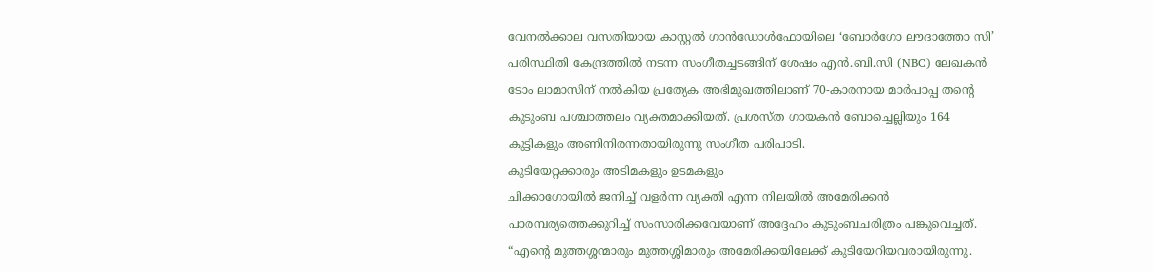വേനൽക്കാല വസതിയായ കാസ്റ്റൽ ഗാൻഡോൾഫോയിലെ ‘ബോർഗോ ലൗദാത്തോ സി’ പരിസ്ഥിതി കേന്ദ്രത്തിൽ നടന്ന സംഗീതച്ചടങ്ങിന് ശേഷം എൻ.ബി.സി (NBC) ലേഖകൻ ടോം ലാമാസിന് നൽകിയ പ്രത്യേക അഭിമുഖത്തിലാണ് 70-കാരനായ മാർപാപ്പ തന്റെ കുടുംബ പശ്ചാത്തലം വ്യക്തമാക്കിയത്. പ്രശസ്ത ഗായകൻ ബോച്ചെല്ലിയും 164 കുട്ടികളും അണിനിരന്നതായിരുന്നു സംഗീത പരിപാടി.
കുടിയേറ്റക്കാരും അടിമകളും ഉടമകളും
ചിക്കാഗോയിൽ ജനിച്ച് വളർന്ന വ്യക്തി എന്ന നിലയിൽ അമേരിക്കൻ പാരമ്പര്യത്തെക്കുറിച്ച് സംസാരിക്കവേയാണ് അദ്ദേഹം കുടുംബചരിത്രം പങ്കുവെച്ചത്. “എന്റെ മുത്തശ്ശന്മാരും മുത്തശ്ശിമാരും അമേരിക്കയിലേക്ക് കുടിയേറിയവരായിരുന്നു.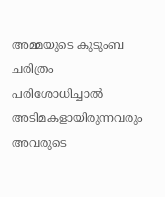അമ്മയുടെ കുടുംബ ചരിത്രം പരിശോധിച്ചാൽ അടിമകളായിരുന്നവരും അവരുടെ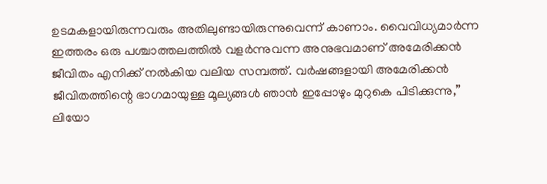ഉടമകളായിരുന്നവരും അതിലുണ്ടായിരുന്നുവെന്ന് കാണാം. വൈവിധ്യമാർന്ന ഇത്തരം ഒരു പശ്ചാത്തലത്തിൽ വളർന്നുവന്ന അനുഭവമാണ് അമേരിക്കൻ ജീവിതം എനിക്ക് നൽകിയ വലിയ സമ്പത്ത്. വർഷങ്ങളായി അമേരിക്കൻ ജീവിതത്തിന്റെ ഭാഗമായുള്ള മൂല്യങ്ങൾ ഞാൻ ഇപ്പോഴും മുറുകെ പിടിക്കുന്നു,” ലിയോ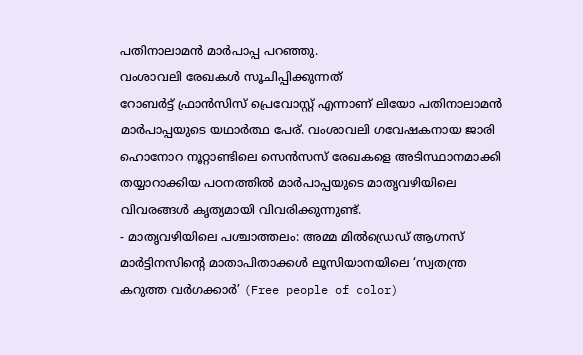പതിനാലാമൻ മാർപാപ്പ പറഞ്ഞു.
വംശാവലി രേഖകൾ സൂചിപ്പിക്കുന്നത്
റോബർട്ട് ഫ്രാൻസിസ് പ്രെവോസ്റ്റ് എന്നാണ് ലിയോ പതിനാലാമൻ മാർപാപ്പയുടെ യഥാർത്ഥ പേര്. വംശാവലി ഗവേഷകനായ ജാരി ഹൊനോറ നൂറ്റാണ്ടിലെ സെൻസസ് രേഖകളെ അടിസ്ഥാനമാക്കി തയ്യാറാക്കിയ പഠനത്തിൽ മാർപാപ്പയുടെ മാതൃവഴിയിലെ വിവരങ്ങൾ കൃത്യമായി വിവരിക്കുന്നുണ്ട്.
- മാതൃവഴിയിലെ പശ്ചാത്തലം: അമ്മ മിൽഡ്രെഡ് ആഗ്നസ് മാർട്ടിനസിന്റെ മാതാപിതാക്കൾ ലൂസിയാനയിലെ ‘സ്വതന്ത്ര കറുത്ത വർഗക്കാർ’ (Free people of color)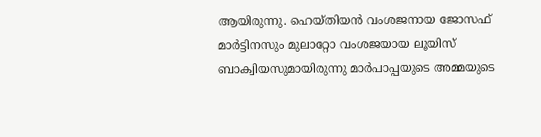ആയിരുന്നു. ഹെയ്തിയൻ വംശജനായ ജോസഫ് മാർട്ടിനസും മുലാറ്റോ വംശജയായ ലൂയിസ് ബാക്വിയസുമായിരുന്നു മാർപാപ്പയുടെ അമ്മയുടെ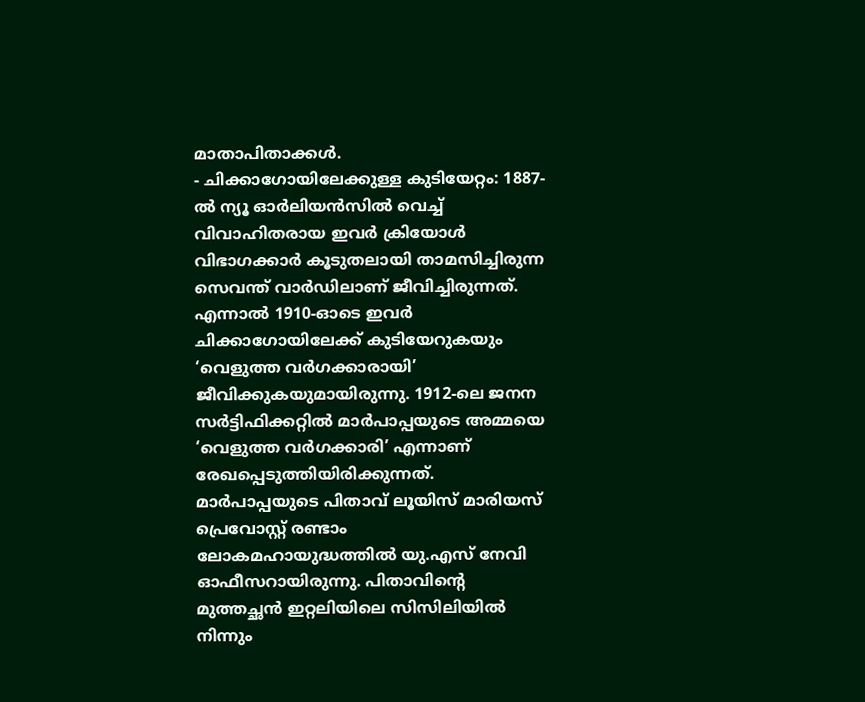മാതാപിതാക്കൾ.
- ചിക്കാഗോയിലേക്കുള്ള കുടിയേറ്റം: 1887-ൽ ന്യൂ ഓർലിയൻസിൽ വെച്ച് വിവാഹിതരായ ഇവർ ക്രിയോൾ വിഭാഗക്കാർ കൂടുതലായി താമസിച്ചിരുന്ന സെവന്ത് വാർഡിലാണ് ജീവിച്ചിരുന്നത്. എന്നാൽ 1910-ഓടെ ഇവർ ചിക്കാഗോയിലേക്ക് കുടിയേറുകയും ‘വെളുത്ത വർഗക്കാരായി’ ജീവിക്കുകയുമായിരുന്നു. 1912-ലെ ജനന സർട്ടിഫിക്കറ്റിൽ മാർപാപ്പയുടെ അമ്മയെ ‘വെളുത്ത വർഗക്കാരി’ എന്നാണ് രേഖപ്പെടുത്തിയിരിക്കുന്നത്.
മാർപാപ്പയുടെ പിതാവ് ലൂയിസ് മാരിയസ് പ്രെവോസ്റ്റ് രണ്ടാം ലോകമഹായുദ്ധത്തിൽ യു.എസ് നേവി ഓഫീസറായിരുന്നു. പിതാവിന്റെ മുത്തച്ഛൻ ഇറ്റലിയിലെ സിസിലിയിൽ നിന്നും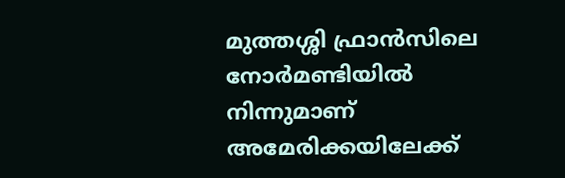മുത്തശ്ശി ഫ്രാൻസിലെ നോർമണ്ടിയിൽ നിന്നുമാണ് അമേരിക്കയിലേക്ക്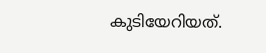കുടിയേറിയത്.